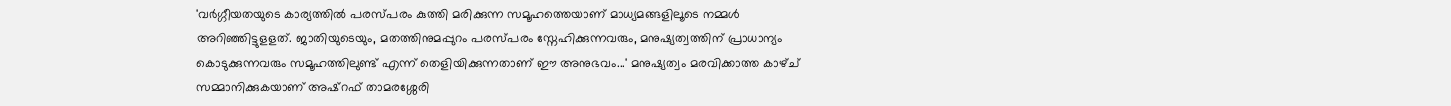'വർഗ്ഗീയതയുടെ കാര്യത്തിൽ പരസ്പരം കുത്തി മരിക്കുന്ന സമൂഹത്തെയാണ് മാധ്യമങ്ങളിലൂടെ നമ്മൾ അറിഞ്ഞിട്ടുളളത്. ജാതിയുടെയും, മതത്തിനുമപ്പുറം പരസ്പരം സ്നേഹിക്കുന്നവരും, മനുഷ്യത്വത്തിന് പ്രാധാന്യം കൊടുക്കുന്നവരും സമൂഹത്തിലുണ്ട് എന്ന് തെളിയിക്കുന്നതാണ് ഈ അനുഭവം...' മനുഷ്യത്വം മരവിക്കാത്ത കാഴ്ച് സമ്മാനിക്കുകയാണ് അഷ്റഫ് താമരശ്ശേരി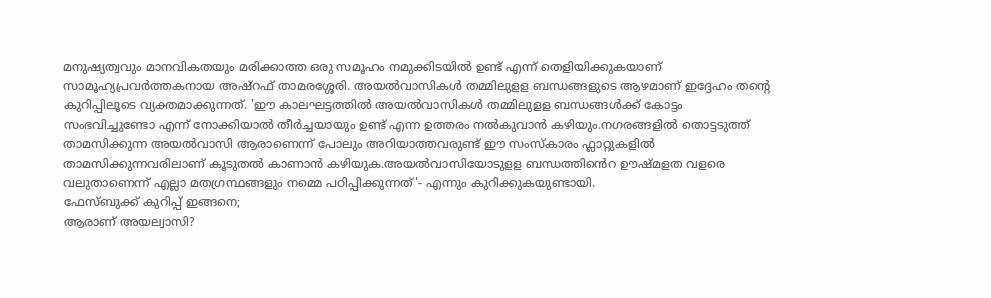മനുഷ്യത്വവും മാനവികതയും മരിക്കാത്ത ഒരു സമൂഹം നമുക്കിടയിൽ ഉണ്ട് എന്ന് തെളിയിക്കുകയാണ് സാമൂഹ്യപ്രവർത്തകനായ അഷ്റഫ് താമരശ്ശേരി. അയൽവാസികൾ തമ്മിലുളള ബന്ധങ്ങളുടെ ആഴമാണ് ഇദ്ദേഹം തന്റെ കുറിപ്പിലൂടെ വ്യക്തമാക്കുന്നത്. 'ഈ കാലഘട്ടത്തിൽ അയൽവാസികൾ തമ്മിലുളള ബന്ധങ്ങൾക്ക് കോട്ടം സംഭവിച്ചുണ്ടോ എന്ന് നോക്കിയാൽ തീർച്ചയായും ഉണ്ട് എന്ന ഉത്തരം നൽകുവാൻ കഴിയും.നഗരങ്ങളിൽ തൊട്ടടുത്ത് താമസിക്കുന്ന അയൽവാസി ആരാണെന്ന് പോലും അറിയാത്തവരുണ്ട് ഈ സംസ്കാരം ഫ്ലാറ്റുകളിൽ താമസിക്കുന്നവരിലാണ് കൂടുതൽ കാണാൻ കഴിയുക.അയൽവാസിയോടുളള ബന്ധത്തിൻെറ ഊഷ്മളത വളരെ വലുതാണെന്ന് എല്ലാ മതഗ്രന്ഥങ്ങളും നമ്മെ പഠിപ്പിക്കുന്നത്'- എന്നും കുറിക്കുകയുണ്ടായി.
ഫേസ്ബുക്ക് കുറിപ്പ് ഇങ്ങനെ;
ആരാണ് അയല്വാസി?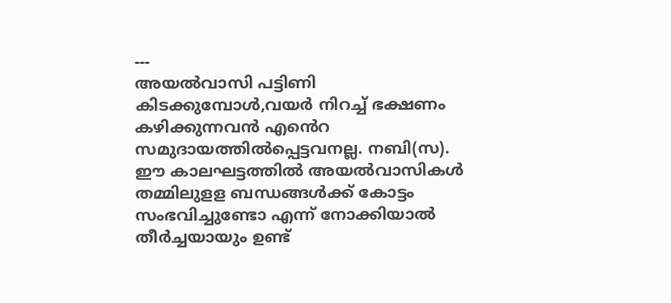---
അയൽവാസി പട്ടിണി കിടക്കുമ്പോൾ,വയർ നിറച്ച് ഭക്ഷണം കഴിക്കുന്നവൻ എൻെറ സമുദായത്തിൽപ്പെട്ടവനല്ല. നബി(സ).
ഈ കാലഘട്ടത്തിൽ അയൽവാസികൾ തമ്മിലുളള ബന്ധങ്ങൾക്ക് കോട്ടം സംഭവിച്ചുണ്ടോ എന്ന് നോക്കിയാൽ തീർച്ചയായും ഉണ്ട്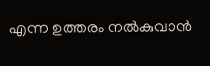എന്ന ഉത്തരം നൽകുവാൻ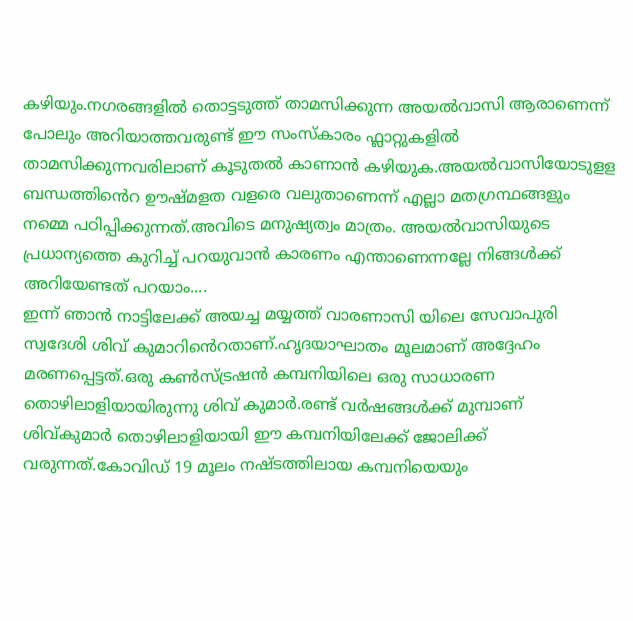കഴിയും.നഗരങ്ങളിൽ തൊട്ടടുത്ത് താമസിക്കുന്ന അയൽവാസി ആരാണെന്ന് പോലും അറിയാത്തവരുണ്ട് ഈ സംസ്കാരം ഫ്ലാറ്റുകളിൽ താമസിക്കുന്നവരിലാണ് കൂടുതൽ കാണാൻ കഴിയുക.അയൽവാസിയോടുളള ബന്ധത്തിൻെറ ഊഷ്മളത വളരെ വലുതാണെന്ന് എല്ലാ മതഗ്രന്ഥങ്ങളും നമ്മെ പഠിപ്പിക്കുന്നത്.അവിടെ മനുഷ്യത്വം മാത്രം. അയൽവാസിയുടെ പ്രധാന്യത്തെ കുറിച്ച് പറയുവാൻ കാരണം എന്താണെന്നല്ലേ നിങ്ങൾക്ക് അറിയേണ്ടത് പറയാം....
ഇന്ന് ഞാൻ നാട്ടിലേക്ക് അയച്ച മയ്യത്ത് വാരണാസി യിലെ സേവാപുരി സ്വദേശി ശിവ് കുമാറിൻെറതാണ്.ഹൃദയാഘാതം മൂലമാണ് അദ്ദേഹം മരണപ്പെട്ടത്.ഒരു കൺസ്ട്രഷൻ കമ്പനിയിലെ ഒരു സാധാരണ തൊഴിലാളിയായിരുന്നു ശിവ് കുമാർ.രണ്ട് വർഷങ്ങൾക്ക് മുമ്പാണ് ശിവ്കുമാർ തൊഴിലാളിയായി ഈ കമ്പനിയിലേക്ക് ജോലിക്ക് വരുന്നത്.കോവിഡ് 19 മൂലം നഷ്ടത്തിലായ കമ്പനിയെയും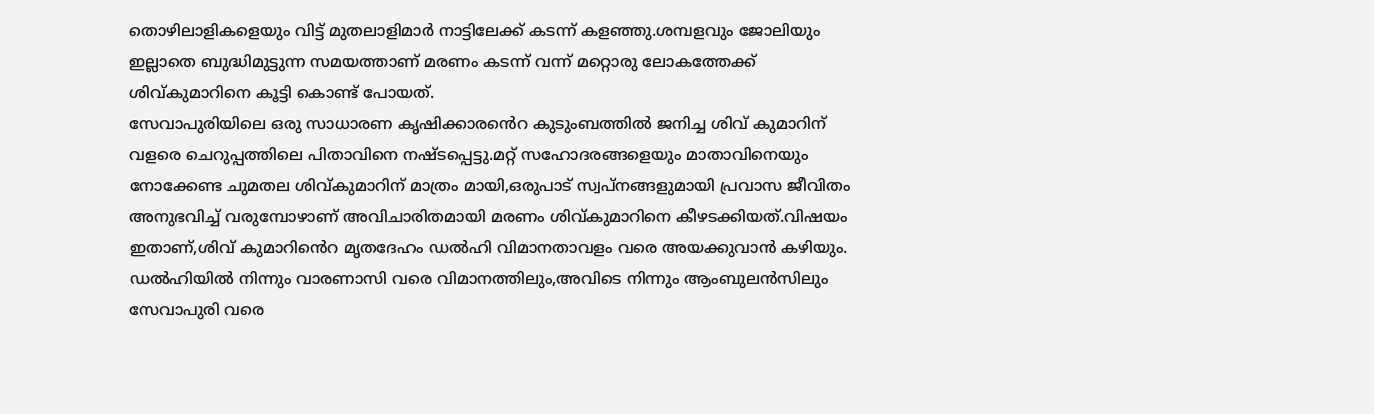തൊഴിലാളികളെയും വിട്ട് മുതലാളിമാർ നാട്ടിലേക്ക് കടന്ന് കളഞ്ഞു.ശമ്പളവും ജോലിയും ഇല്ലാതെ ബുദ്ധിമുട്ടുന്ന സമയത്താണ് മരണം കടന്ന് വന്ന് മറ്റൊരു ലോകത്തേക്ക് ശിവ്കുമാറിനെ കൂട്ടി കൊണ്ട് പോയത്.
സേവാപുരിയിലെ ഒരു സാധാരണ കൃഷിക്കാരൻെറ കുടുംബത്തിൽ ജനിച്ച ശിവ് കുമാറിന് വളരെ ചെറുപ്പത്തിലെ പിതാവിനെ നഷ്ടപ്പെട്ടു.മറ്റ് സഹോദരങ്ങളെയും മാതാവിനെയും നോക്കേണ്ട ചുമതല ശിവ്കുമാറിന് മാത്രം മായി,ഒരുപാട് സ്വപ്നങ്ങളുമായി പ്രവാസ ജീവിതം അനുഭവിച്ച് വരുമ്പോഴാണ് അവിചാരിതമായി മരണം ശിവ്കുമാറിനെ കീഴടക്കിയത്.വിഷയം ഇതാണ്,ശിവ് കുമാറിൻെറ മൃതദേഹം ഡൽഹി വിമാനതാവളം വരെ അയക്കുവാൻ കഴിയും. ഡൽഹിയിൽ നിന്നും വാരണാസി വരെ വിമാനത്തിലും,അവിടെ നിന്നും ആംബുലൻസിലും സേവാപുരി വരെ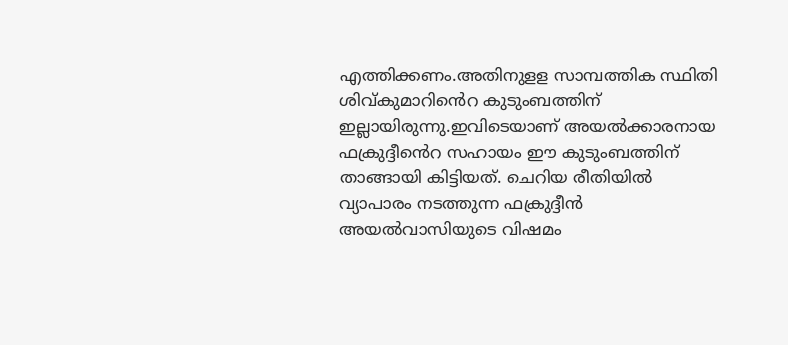എത്തിക്കണം.അതിനുളള സാമ്പത്തിക സ്ഥിതി ശിവ്കുമാറിൻെറ കുടുംബത്തിന് ഇല്ലായിരുന്നു.ഇവിടെയാണ് അയൽക്കാരനായ ഫക്രുദ്ദീൻെറ സഹായം ഈ കുടുംബത്തിന് താങ്ങായി കിട്ടിയത്. ചെറിയ രീതിയിൽ വ്യാപാരം നടത്തുന്ന ഫക്രുദ്ദീൻ അയൽവാസിയുടെ വിഷമം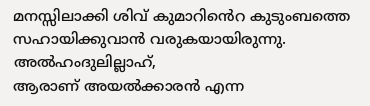മനസ്സിലാക്കി ശിവ് കുമാറിൻെറ കുടുംബത്തെ സഹായിക്കുവാൻ വരുകയായിരുന്നു. അൽഹംദുലില്ലാഹ്,
ആരാണ് അയൽക്കാരൻ എന്ന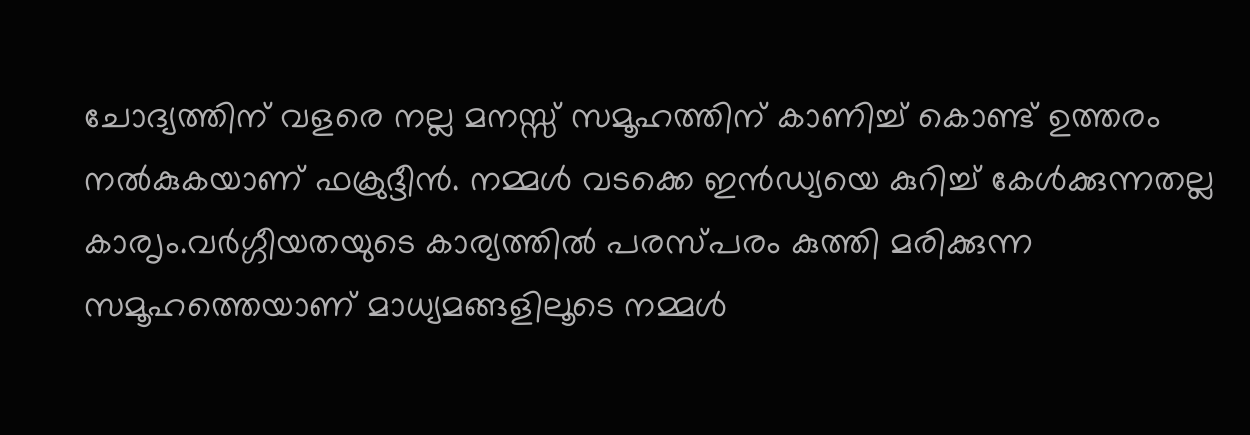ചോദ്യത്തിന് വളരെ നല്ല മനസ്സ് സമൂഹത്തിന് കാണിച്ച് കൊണ്ട് ഉത്തരം നൽകുകയാണ് ഫക്രുദ്ദീൻ. നമ്മൾ വടക്കെ ഇൻഡ്യയെ കുറിച്ച് കേൾക്കുന്നതല്ല കാരൃം.വർഗ്ഗീയതയുടെ കാര്യത്തിൽ പരസ്പരം കുത്തി മരിക്കുന്ന സമൂഹത്തെയാണ് മാധ്യമങ്ങളിലൂടെ നമ്മൾ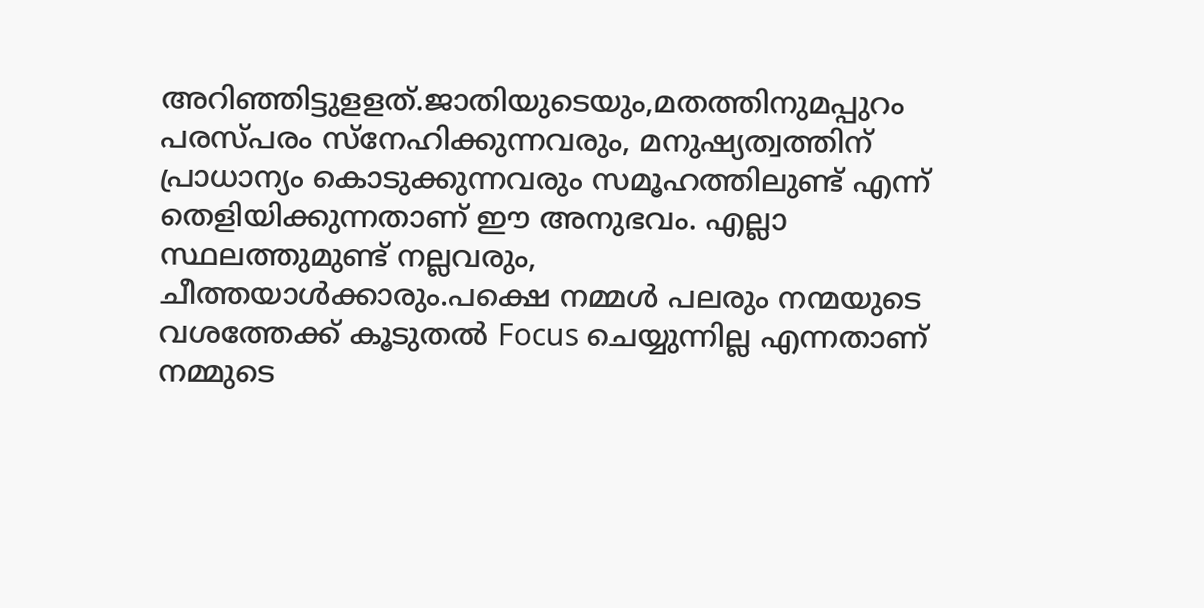അറിഞ്ഞിട്ടുളളത്.ജാതിയുടെയും,മതത്തിനുമപ്പുറം പരസ്പരം സ്നേഹിക്കുന്നവരും, മനുഷ്യത്വത്തിന് പ്രാധാന്യം കൊടുക്കുന്നവരും സമൂഹത്തിലുണ്ട് എന്ന് തെളിയിക്കുന്നതാണ് ഈ അനുഭവം. എല്ലാ സ്ഥലത്തുമുണ്ട് നല്ലവരും, ചീത്തയാൾക്കാരും.പക്ഷെ നമ്മൾ പലരും നന്മയുടെ വശത്തേക്ക് കൂടുതൽ Focus ചെയ്യുന്നില്ല എന്നതാണ് നമ്മുടെ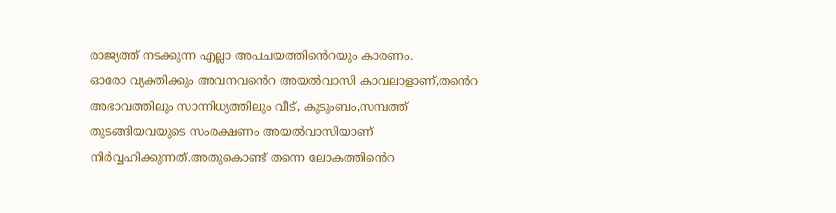രാജ്യത്ത് നടക്കുന്ന എല്ലാ അപചയത്തിൻെറയും കാരണം.
ഓരോ വ്യക്തിക്കും അവനവൻെറ അയൽവാസി കാവലാളാണ്,തൻെറ അഭാവത്തിലും സാന്നിധ്യത്തിലും വീട്, കുടുംബം,സമ്പത്ത് തുടങ്ങിയവയുടെ സംരക്ഷണം അയൽവാസിയാണ് നിർവ്വഹിക്കുന്നത്.അതുകൊണ്ട് തന്നെ ലോകത്തിൻെറ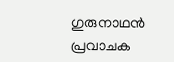ഗുരുനാഥൻ പ്രവാചക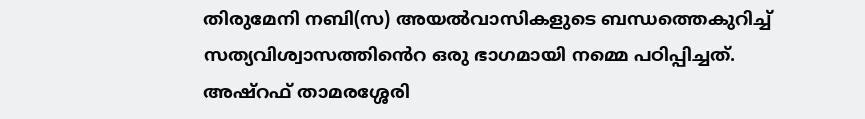തിരുമേനി നബി(സ) അയൽവാസികളുടെ ബന്ധത്തെകുറിച്ച് സത്യവിശ്വാസത്തിൻെറ ഒരു ഭാഗമായി നമ്മെ പഠിപ്പിച്ചത്.
അഷ്റഫ് താമരശ്ശേരി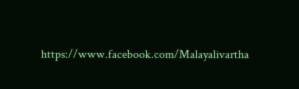https://www.facebook.com/Malayalivartha